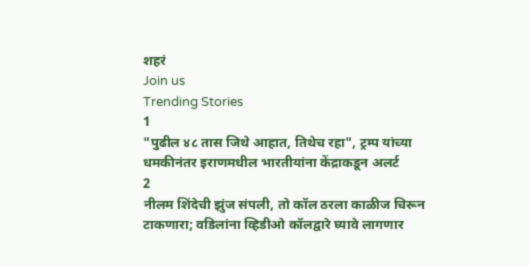शहरं
Join us
Trending Stories
1
"पुढील ४८ तास जिथे आहात, तिथेच रहा", ट्रम्प यांच्या धमकीनंतर इराणमधील भारतीयांना केंद्राकडून अलर्ट
2
नीलम शिंदेची झुंज संपली, तो कॉल ठरला काळीज चिरून टाकणारा; वडिलांना व्हिडीओ कॉलद्वारे घ्यावे लागणार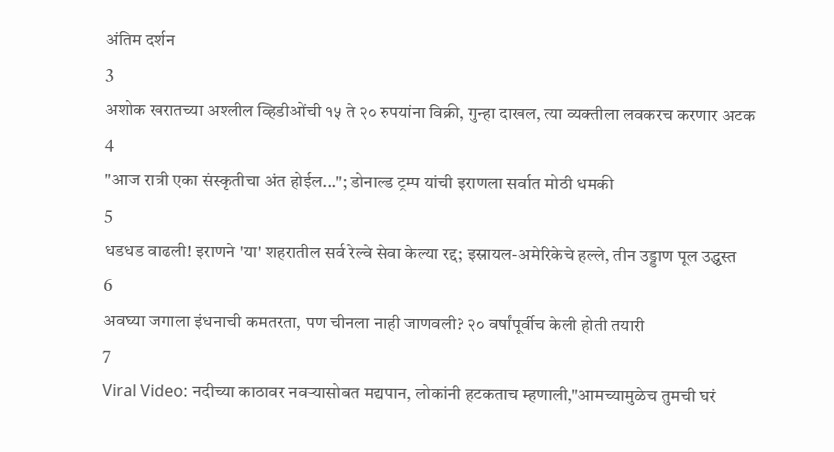अंतिम दर्शन
3
अशोक खरातच्या अश्लील व्हिडीओंची १५ ते २० रुपयांना विक्री, गुन्हा दाखल, त्या व्यक्तीला लवकरच करणार अटक
4
"आज रात्री एका संस्कृतीचा अंत होईल..."; डोनाल्ड ट्रम्प यांची इराणला सर्वात मोठी धमकी
5
धडधड वाढली! इराणने 'या' शहरातील सर्व रेल्वे सेवा केल्या रद्द; इस्रायल-अमेरिकेचे हल्ले, तीन उड्डाण पूल उद्ध्वस्त
6
अवघ्या जगाला इंधनाची कमतरता, पण चीनला नाही जाणवली? २० वर्षांपूर्वीच केली होती तयारी
7
Viral Video: नदीच्या काठावर नवऱ्यासोबत मद्यपान, लोकांनी हटकताच म्हणाली,"आमच्यामुळेच तुमची घरं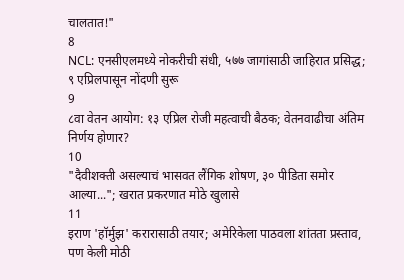चालतात!"
8
NCL: एनसीएलमध्ये नोकरीची संधी, ५७७ जागांसाठी जाहिरात प्रसिद्ध; ९ एप्रिलपासून नोंदणी सुरू
9
८वा वेतन आयोग: १३ एप्रिल रोजी महत्वाची बैठक; वेतनवाढीचा अंतिम निर्णय होणार?
10
"दैवीशक्ती असल्याचं भासवत लैंगिक शोषण, ३० पीडिता समोर आल्या..."; खरात प्रकरणात मोठे खुलासे
11
इराण 'हॉर्मुझ' करारासाठी तयार; अमेरिकेला पाठवला शांतता प्रस्ताव, पण केली मोठी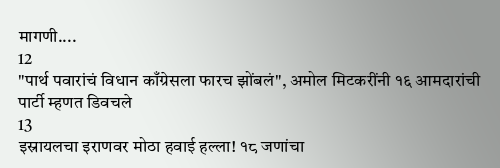मागणी....
12
"पार्थ पवारांचं विधान काँग्रेसला फारच झोंबलं", अमोल मिटकरींनी १६ आमदारांची पार्टी म्हणत डिवचले
13
इस्रायलचा इराणवर मोठा हवाई हल्ला! १८ जणांचा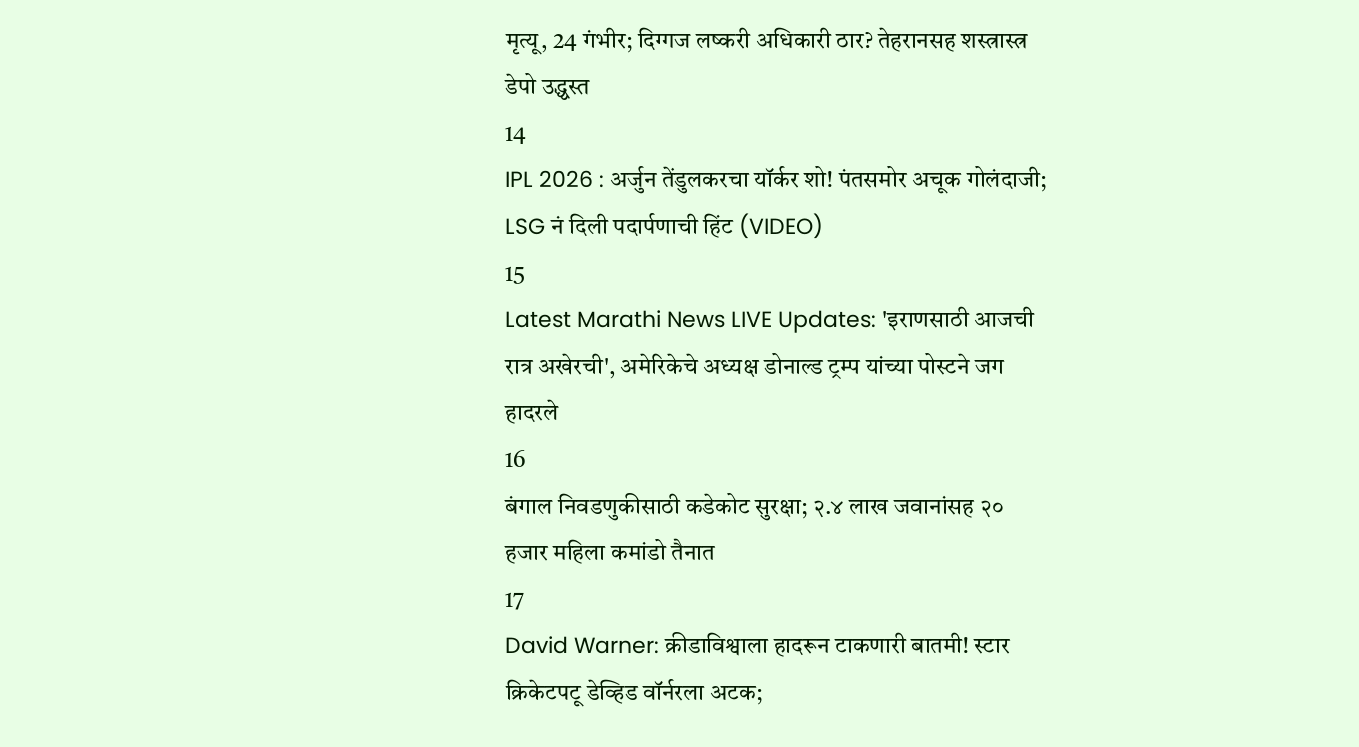मृत्यू, 24 गंभीर; दिग्गज लष्करी अधिकारी ठार? तेहरानसह शस्त्रास्त्र डेपो उद्ध्वस्त
14
IPL 2026 : अर्जुन तेंडुलकरचा यॉर्कर शो! पंतसमोर अचूक गोलंदाजी; LSG नं दिली पदार्पणाची हिंट (VIDEO)
15
Latest Marathi News LIVE Updates: 'इराणसाठी आजची रात्र अखेरची', अमेरिकेचे अध्यक्ष डोनाल्ड ट्रम्प यांच्या पोस्टने जग हादरले
16
बंगाल निवडणुकीसाठी कडेकोट सुरक्षा; २.४ लाख जवानांसह २० हजार महिला कमांडो तैनात
17
David Warner: क्रीडाविश्वाला हादरून टाकणारी बातमी! स्टार क्रिकेटपटू डेव्हिड वॉर्नरला अटक;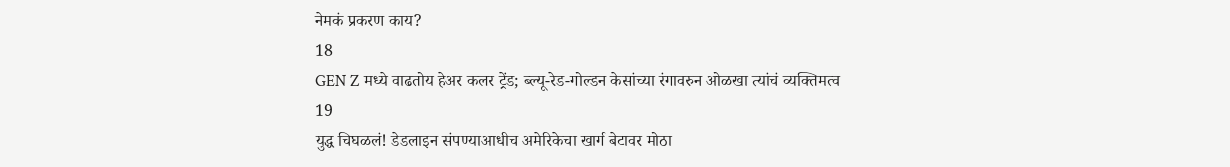नेमकं प्रकरण काय?
18
GEN Z मध्ये वाढतोय हेअर कलर ट्रेंड; ब्ल्यू-रेड-गोल्डन केसांच्या रंगावरुन ओळखा त्यांचं व्यक्तिमत्व
19
युद्ध चिघळलं! डेडलाइन संपण्याआधीच अमेरिकेचा खार्ग बेटावर मोठा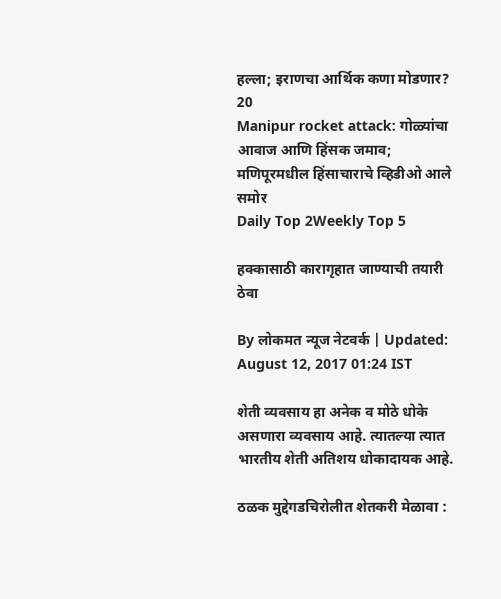हल्ला; इराणचा आर्थिक कणा मोडणार?
20
Manipur rocket attack: गोळ्यांचा आवाज आणि हिंसक जमाव;  मणिपूरमधील हिंसाचाराचे व्हिडीओ आले समोर
Daily Top 2Weekly Top 5

हक्कासाठी कारागृहात जाण्याची तयारी ठेवा

By लोकमत न्यूज नेटवर्क | Updated: August 12, 2017 01:24 IST

शेती व्यवसाय हा अनेक व मोठे धोके असणारा व्यवसाय आहे. त्यातल्या त्यात भारतीय शेती अतिशय धोकादायक आहे.

ठळक मुद्देगडचिरोलीत शेतकरी मेळावा :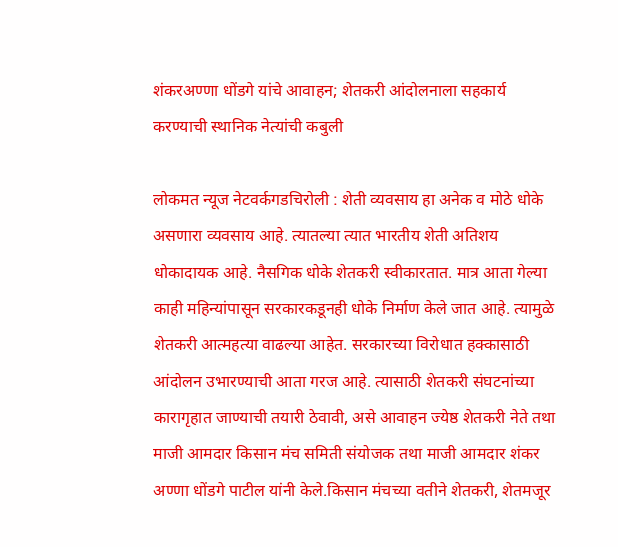शंकरअण्णा धोंडगे यांचे आवाहन; शेतकरी आंदोलनाला सहकार्य करण्याची स्थानिक नेत्यांची कबुली

लोकमत न्यूज नेटवर्कगडचिरोली : शेती व्यवसाय हा अनेक व मोठे धोके असणारा व्यवसाय आहे. त्यातल्या त्यात भारतीय शेती अतिशय धोकादायक आहे. नैसगिक धोके शेतकरी स्वीकारतात. मात्र आता गेल्या काही महिन्यांपासून सरकारकडूनही धोके निर्माण केले जात आहे. त्यामुळे शेतकरी आत्महत्या वाढल्या आहेत. सरकारच्या विरोधात हक्कासाठी आंदोलन उभारण्याची आता गरज आहे. त्यासाठी शेतकरी संघटनांच्या कारागृहात जाण्याची तयारी ठेवावी, असे आवाहन ज्येष्ठ शेतकरी नेते तथा माजी आमदार किसान मंच समिती संयोजक तथा माजी आमदार शंकर अण्णा धोंडगे पाटील यांनी केले.किसान मंचच्या वतीने शेतकरी, शेतमजूर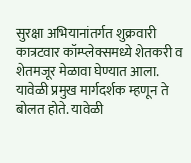सुरक्षा अभियानांतर्गत शुक्रवारी कात्रटवार कॉम्प्लेक्समध्ये शेतकरी व शेतमजूर मेळावा घेण्यात आला. यावेळी प्रमुख मार्गदर्शक म्हणून ते बोलत होते. यावेळी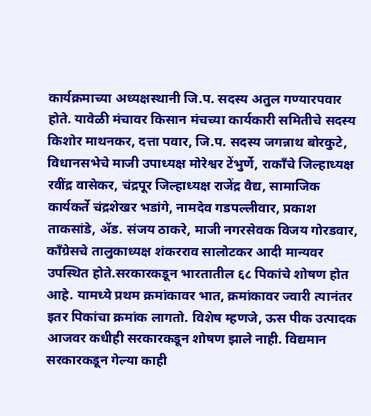कार्यक्रमाच्या अध्यक्षस्थानी जि.प. सदस्य अतुल गण्यारपवार होते. यावेळी मंचावर किसान मंचच्या कार्यकारी समितीचे सदस्य किशोर माथनकर, दत्ता पवार, जि.प. सदस्य जगन्नाथ बोरकुटे, विधानसभेचे माजी उपाध्यक्ष मोरेश्वर टेंभुर्णे, राकाँचे जिल्हाध्यक्ष रवींद्र वासेकर, चंद्रपूर जिल्हाध्यक्ष राजेंद्र वैद्य, सामाजिक कार्यकर्ते चंद्रशेखर भडांगे, नामदेव गडपल्लीवार, प्रकाश ताकसांडे, अ‍ॅड. संजय ठाकरे, माजी नगरसेवक विजय गोरडवार, काँग्रेसचे तालुकाध्यक्ष शंकरराव सालोटकर आदी मान्यवर उपस्थित होते.सरकारकडून भारतातील ६८ पिकांचे शोषण होत आहे. यामध्ये प्रथम क्रमांकावर भात, क्रमांकावर ज्वारी त्यानंतर इतर पिकांचा क्रमांक लागतो. विशेष म्हणजे, ऊस पीक उत्पादक आजवर कधीही सरकारकडून शोषण झाले नाही. विद्यमान सरकारकडून गेल्या काही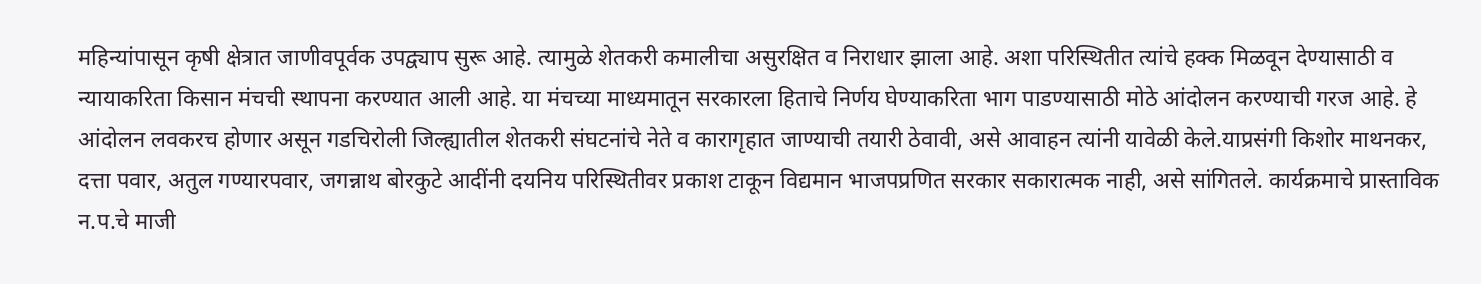महिन्यांपासून कृषी क्षेत्रात जाणीवपूर्वक उपद्व्याप सुरू आहे. त्यामुळे शेतकरी कमालीचा असुरक्षित व निराधार झाला आहे. अशा परिस्थितीत त्यांचे हक्क मिळवून देण्यासाठी व न्यायाकरिता किसान मंचची स्थापना करण्यात आली आहे. या मंचच्या माध्यमातून सरकारला हिताचे निर्णय घेण्याकरिता भाग पाडण्यासाठी मोठे आंदोलन करण्याची गरज आहे. हे आंदोलन लवकरच होणार असून गडचिरोली जिल्ह्यातील शेतकरी संघटनांचे नेते व कारागृहात जाण्याची तयारी ठेवावी, असे आवाहन त्यांनी यावेळी केले.याप्रसंगी किशोर माथनकर, दत्ता पवार, अतुल गण्यारपवार, जगन्नाथ बोरकुटे आदींनी दयनिय परिस्थितीवर प्रकाश टाकून विद्यमान भाजपप्रणित सरकार सकारात्मक नाही, असे सांगितले. कार्यक्रमाचे प्रास्ताविक न.प.चे माजी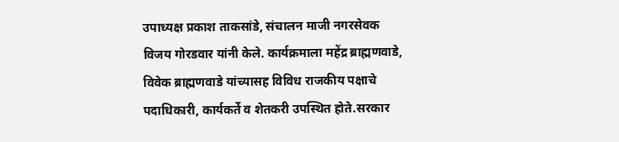उपाध्यक्ष प्रकाश ताकसांडे, संचालन माजी नगरसेवक विजय गोरडवार यांनी केले. कार्यक्रमाला महेंद्र ब्राह्मणवाडे, विवेक ब्राह्मणवाडे यांच्यासह विविध राजकीय पक्षाचे पदाधिकारी, कार्यकर्ते व शेतकरी उपस्थित होते.सरकार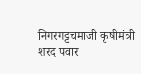निगरगट्टचमाजी कृषीमंत्री शरद पवार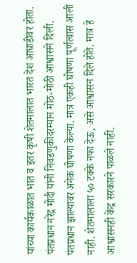यांच्या कार्यकाळात भात व इतर कृषी शेतमालात भारत देश आघाडीवर होता. पंतप्रधान नरेंद्र मोदी यांनी निवडणुकीदरम्यान मोठ-मोठी आश्वासने दिली. पंतप्रधान झाल्यावर अनेक घोषणा केल्या. मात्र एकही घोषणा पूर्णत्वास आली नाही. शेतमालाला ५० टक्के नफा देऊ, असे आश्वासन दिले होते. मात्र हे आश्वासनही केंद्र सरकारने पाळले नाही.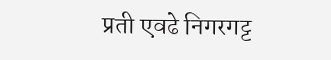प्रती एवढे निगरगट्ट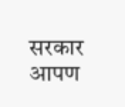सरकार आपण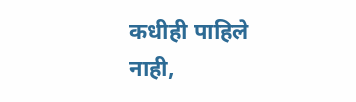कधीही पाहिले नाही,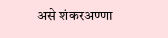असे शंकरअण्णा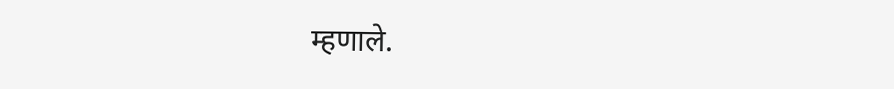म्हणाले.